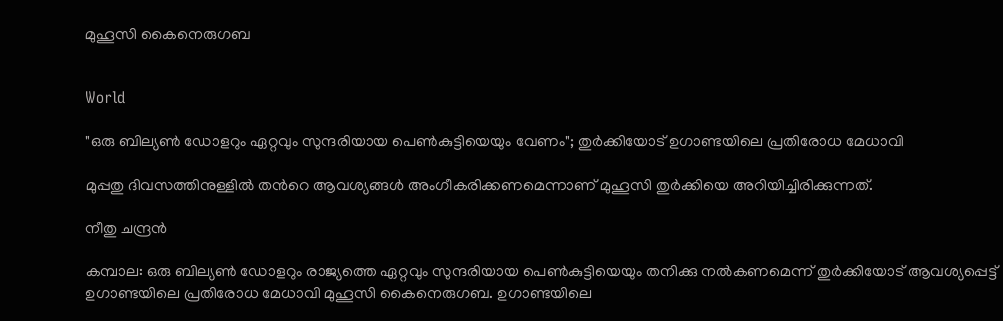മുഹൂസി കൈനെരുഗബ


World

"ഒരു ബില്യൺ ഡോളറും ഏറ്റവും സുന്ദരിയായ പെൺകുട്ടിയെയും വേണം"; തുർക്കിയോട് ഉഗാണ്ടയിലെ പ്രതിരോധ മേധാവി

മുപ്പതു ദിവസത്തിനുള്ളിൽ തന്‍റെ ആവശ്യങ്ങൾ അംഗീകരിക്കണമെന്നാണ് മുഹൂസി തുർക്കിയെ അറിയിച്ചിരിക്കുന്നത്.

നീതു ചന്ദ്രൻ

കമ്പാല: ഒരു ബില്യൺ ഡോളറും രാജ്യത്തെ ഏറ്റവും സുന്ദരിയായ പെൺകുട്ടിയെയും തനിക്കു നൽകണമെന്ന് തുർക്കിയോട് ആവശ്യപ്പെട്ട് ഉഗാണ്ടയിലെ പ്രതിരോധ മേധാവി മുഹൂസി കൈനെരുഗബ. ഉഗാണ്ടയിലെ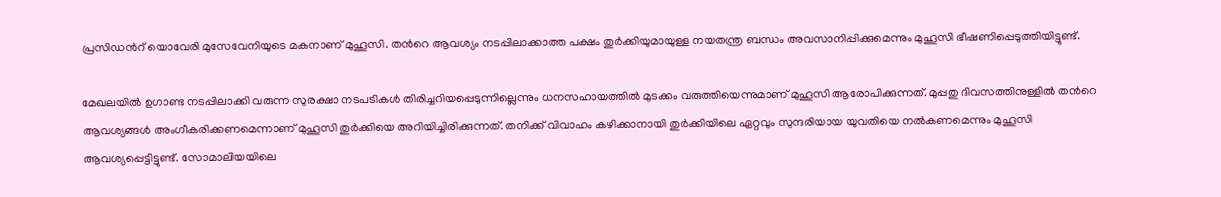പ്രസിഡന്‍റ് യൊവേരി മുസേവേനിയുടെ മകനാണ് മുഹൂസി. തന്‍റെ ആവശ്യം നടപ്പിലാക്കാത്ത പക്ഷം തുർക്കിയുമായുള്ള നയതന്ത്ര ബന്ധം അവസാനിപ്പിക്കുമെന്നും മുഹൂസി ഭീഷണിപ്പെടുത്തിയിട്ടുണ്ട്.

മേഖലയിൽ ഉഗാണ്ട നടപ്പിലാക്കി വരുന്ന സുരക്ഷാ നടപടികൾ തിരിച്ചറിയപ്പെടുന്നില്ലെന്നും ധനസഹായത്തിൽ മുടക്കം വരുത്തിയെന്നുമാണ് മുഹൂസി ആരോപിക്കുന്നത്. മുപ്പതു ദിവസത്തിനുള്ളിൽ തന്‍റെ ആവശ്യങ്ങൾ അംഗീകരിക്കണമെന്നാണ് മുഹൂസി തുർക്കിയെ അറിയിച്ചിരിക്കുന്നത്. തനിക്ക് വിവാഹം കഴിക്കാനായി തുർക്കിയിലെ ഏറ്റവും സുന്ദരിയായ യുവതിയെ നൽകണമെന്നും മുഹൂസി ആവശ്യപ്പെട്ടിട്ടുണ്ട്. സോമാലിയയിലെ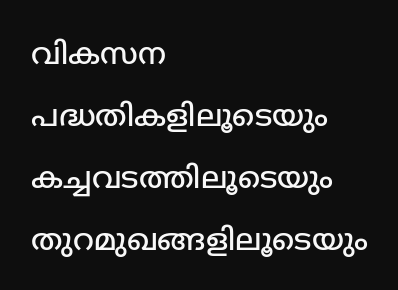വികസന പദ്ധതികളിലൂടെയും കച്ചവടത്തിലൂടെയും തുറമുഖങ്ങളിലൂടെയും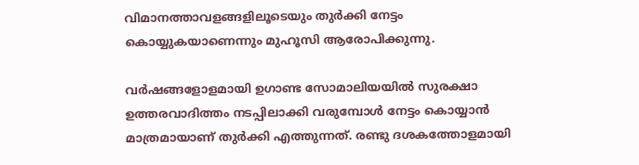വിമാനത്താവളങ്ങളിലൂടെയും തുർക്കി നേട്ടം കൊയ്യുകയാണെന്നും മുഹൂസി ആരോപിക്കുന്നു.

വർഷങ്ങളോളമായി ഉഗാണ്ട സോമാലിയയിൽ സുരക്ഷാ ഉത്തരവാദിത്തം നടപ്പിലാക്കി വരുമ്പോൾ നേട്ടം കൊയ്യാൻ മാത്രമായാണ് തുർക്കി എത്തുന്നത്. രണ്ടു ദശകത്തോളമായി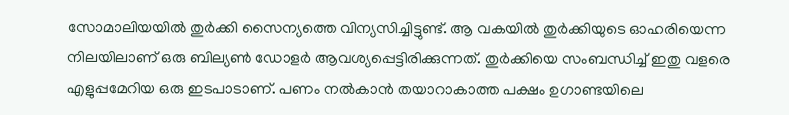സോമാലിയയിൽ തുർക്കി സൈന്യത്തെ വിന്യസിച്ചിട്ടുണ്ട്. ആ വകയിൽ തുർക്കിയുടെ ഓഹരിയെന്ന നിലയിലാണ് ഒരു ബില്യൺ ഡോളർ ആവശ്യപ്പെട്ടിരിക്കുന്നത്. തുർക്കിയെ സംബന്ധിച്ച് ഇതു വളരെ എളുപ്പമേറിയ ഒരു ഇടപാടാണ്. പണം നൽകാൻ തയാറാകാത്ത പക്ഷം ഉഗാണ്ടയിലെ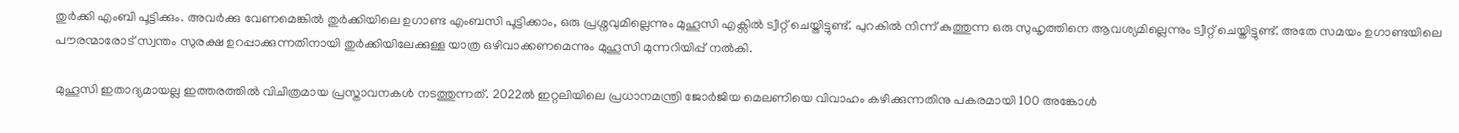തുർക്കി എംബി പൂട്ടിക്കും. അവർക്കു വേണമെങ്കിൽ തുർക്കിയിലെ ഉഗാണ്ട എംബസി പൂട്ടിക്കാം, ഒരു പ്രശ്നവുമില്ലെന്നും മുഹൂസി എക്സിൽ ട്വീറ്റ് ചെയ്തിട്ടുണ്ട്. പുറകിൽ നിന്ന് കുത്തുന്ന ഒരു സുഹൃത്തിനെ ആവശ്യമില്ലെന്നും ട്വീറ്റ് ചെയ്തിട്ടുണ്ട്. അതേ സമയം ഉഗാണ്ടയിലെ പൗരന്മാരോട് സ്വന്തം സുരക്ഷ ഉറപ്പാക്കുന്നതിനായി തുർക്കിയിലേക്കുള്ള യാത്ര ഒഴിവാക്കണമെന്നും മുഹൂസി മുന്നറിയിപ്പ് നൽകി.

മുഹൂസി ഇതാദ്യമായല്ല ഇത്തരത്തിൽ വിചിത്രമായ പ്രസ്താവനകൾ നടത്തുന്നത്. 2022ൽ ഇറ്റലിയിലെ പ്രധാനമന്ത്രി ജോർജിയ മെലണിയെ വിവാഹം കഴിക്കുന്നതിനു പകരമായി 100 അങ്കോൾ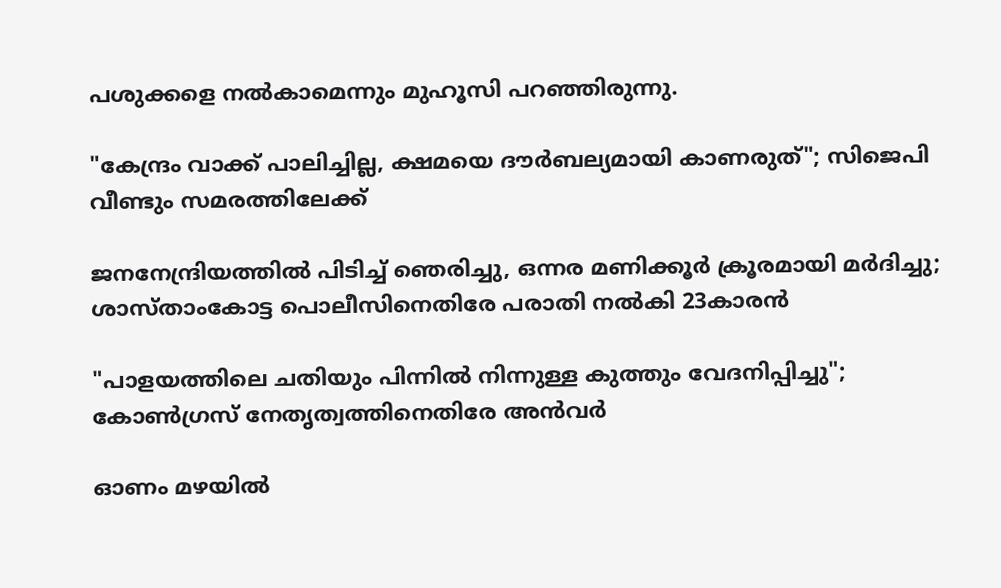പശുക്കളെ നൽകാമെന്നും മുഹൂസി ‌പറഞ്ഞിരുന്നു.

"കേന്ദ്രം വാക്ക് പാലിച്ചില്ല, ക്ഷമയെ ദൗർബല്യമായി കാണരുത്"; സിജെപി വീണ്ടും സമരത്തിലേക്ക്

ജനനേന്ദ്രിയത്തിൽ പിടിച്ച് ഞെരിച്ചു, ഒന്നര മണിക്കൂർ ക്രൂരമായി മർദിച്ചു; ശാസ്താംകോട്ട പൊലീസിനെതിരേ പരാതി നൽകി 23കാരൻ

"പാളയത്തിലെ ചതിയും പിന്നിൽ നിന്നുള്ള കുത്തും വേദനിപ്പിച്ചു"; കോൺഗ്രസ് നേതൃത്വത്തിനെതിരേ അൻവർ

ഓണം മഴ‍യിൽ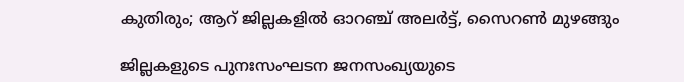കുതിരും; ആറ് ജില്ലകളിൽ ഓറഞ്ച് അലർട്ട്, സൈറൺ മുഴങ്ങും

ജില്ലകളുടെ പുനഃസംഘടന ജനസംഖ്യയുടെ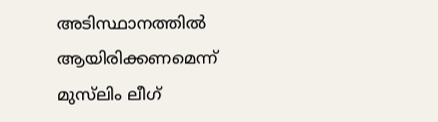അടിസ്ഥാനത്തിൽ ആയിരിക്കണമെന്ന് മുസ്‌ലിം ലീഗ്